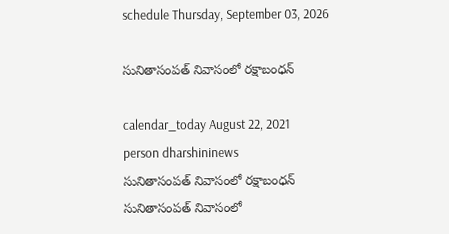schedule Thursday, September 03, 2026

సునితాసంప‌త్ నివాసంలో ర‌క్షాబంధ‌న్

calendar_today August 22, 2021
person dharshininews
సునితాసంప‌త్ నివాసంలో ర‌క్షాబంధ‌న్
సునితాసంప‌త్ నివాసంలో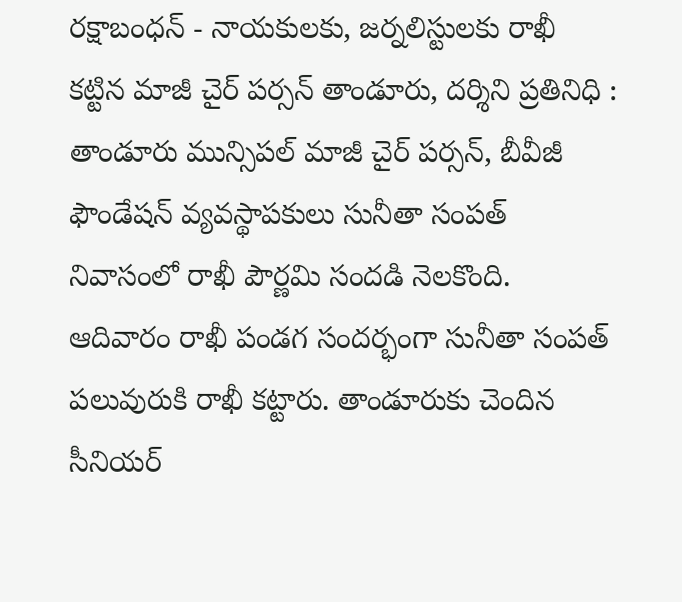ర‌క్షాబంధ‌న్ - నాయ‌కుల‌కు, జ‌ర్న‌లిస్టుల‌కు రాఖీ క‌ట్టిన మాజీ చైర్ ప‌ర్స‌న్ తాండూరు, ద‌ర్శిని ప్ర‌తినిధి : తాండూరు మున్సిప‌ల్ మాజీ చైర్ ప‌ర్స‌న్, బీవీజీ ఫౌండేష‌న్ వ్య‌వ‌స్థాప‌కులు సునీతా సంపత్‌ నివాసంలో రాఖీ పౌర్ణ‌మి సంద‌డి నెల‌కొంది. ఆదివారం రాఖీ పండ‌గ సంద‌ర్భంగా సునీతా సంప‌త్ ప‌లువురుకి రాఖీ క‌ట్టారు. తాండూరుకు చెందిన సీనియ‌ర్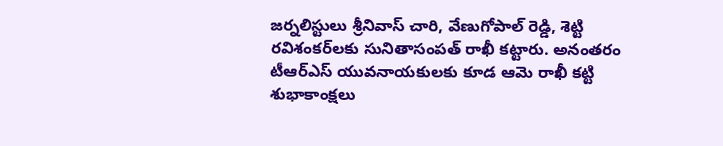జ‌ర్న‌లిస్టులు శ్రీ‌నివాస్ చారి, వేణుగోపాల్ రెడ్డి, శెట్టి ర‌విశంక‌ర్‌ల‌కు సునితాసంప‌త్ రాఖీ క‌ట్టారు. అనంత‌రం టీఆర్ఎస్ యువ‌నాయ‌కుల‌కు కూడ ఆమె రాఖీ క‌ట్టి శుభాకాంక్ష‌లు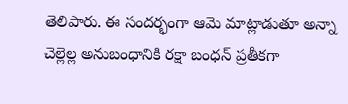తెలిపారు. ఈ సంద‌ర్భంగా ఆమె మాట్లాడుతూ అన్నా చెల్లెల్ల అనుబంధానికి ర‌క్షా బంధ‌న్ ప్ర‌తీక‌గా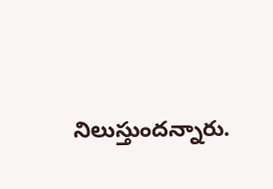నిలుస్తుంద‌న్నారు.